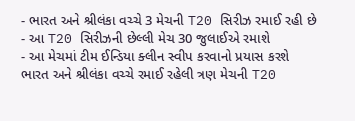- ભારત અને શ્રીલંકા વચ્ચે 3 મેચની T20 સિરીઝ રમાઈ રહી છે
- આ T20 સિરીઝની છેલ્લી મેચ 30 જુલાઈએ રમાશે
- આ મેચમાં ટીમ ઈન્ડિયા ક્લીન સ્વીપ કરવાનો પ્રયાસ કરશે
ભારત અને શ્રીલંકા વચ્ચે રમાઈ રહેલી ત્રણ મેચની T20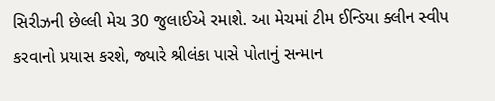સિરીઝની છેલ્લી મેચ 30 જુલાઈએ રમાશે. આ મેચમાં ટીમ ઈન્ડિયા ક્લીન સ્વીપ કરવાનો પ્રયાસ કરશે, જ્યારે શ્રીલંકા પાસે પોતાનું સન્માન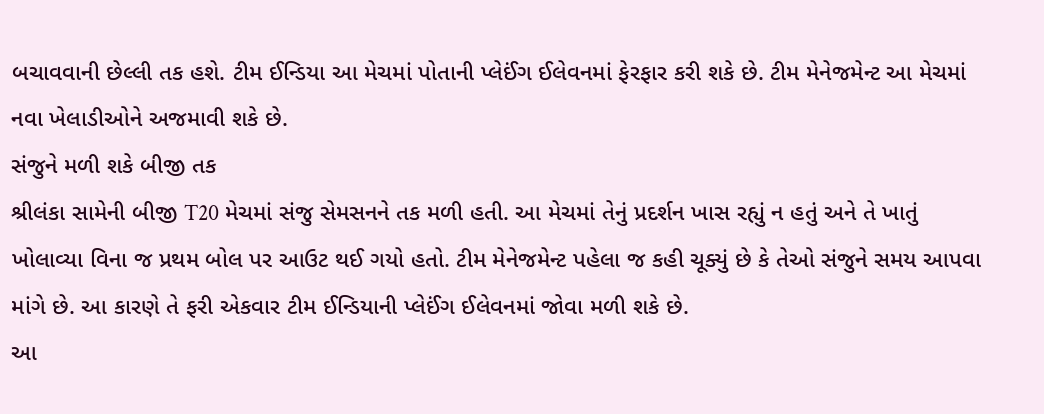બચાવવાની છેલ્લી તક હશે. ટીમ ઈન્ડિયા આ મેચમાં પોતાની પ્લેઈંગ ઈલેવનમાં ફેરફાર કરી શકે છે. ટીમ મેનેજમેન્ટ આ મેચમાં નવા ખેલાડીઓને અજમાવી શકે છે.
સંજુને મળી શકે બીજી તક
શ્રીલંકા સામેની બીજી T20 મેચમાં સંજુ સેમસનને તક મળી હતી. આ મેચમાં તેનું પ્રદર્શન ખાસ રહ્યું ન હતું અને તે ખાતું ખોલાવ્યા વિના જ પ્રથમ બોલ પર આઉટ થઈ ગયો હતો. ટીમ મેનેજમેન્ટ પહેલા જ કહી ચૂક્યું છે કે તેઓ સંજુને સમય આપવા માંગે છે. આ કારણે તે ફરી એકવાર ટીમ ઈન્ડિયાની પ્લેઈંગ ઈલેવનમાં જોવા મળી શકે છે.
આ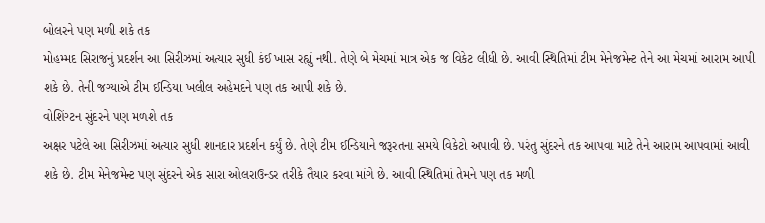બોલરને પણ મળી શકે તક
મોહમ્મદ સિરાજનું પ્રદર્શન આ સિરીઝમાં અત્યાર સુધી કંઈ ખાસ રહ્યું નથી. તેણે બે મેચમાં માત્ર એક જ વિકેટ લીધી છે. આવી સ્થિતિમાં ટીમ મેનેજમેન્ટ તેને આ મેચમાં આરામ આપી શકે છે. તેની જગ્યાએ ટીમ ઈન્ડિયા ખલીલ અહેમદને પણ તક આપી શકે છે.
વોશિંગ્ટન સુંદરને પણ મળશે તક
અક્ષર પટેલે આ સિરીઝમાં અત્યાર સુધી શાનદાર પ્રદર્શન કર્યું છે. તેણે ટીમ ઈન્ડિયાને જરૂરતના સમયે વિકેટો અપાવી છે. પરંતુ સુંદરને તક આપવા માટે તેને આરામ આપવામાં આવી શકે છે. ટીમ મેનેજમેન્ટ પણ સુંદરને એક સારા ઓલરાઉન્ડર તરીકે તૈયાર કરવા માંગે છે. આવી સ્થિતિમાં તેમને પણ તક મળી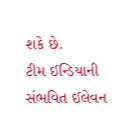શકે છે.
ટીમ ઈન્ડિયાની સંભવિત ઈલેવન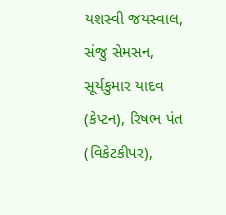યશસ્વી જયસ્વાલ, સંજુ સેમસન, સૂર્યકુમાર યાદવ (કેપ્ટન), રિષભ પંત (વિકેટકીપર),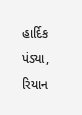હાર્દિક પંડ્યા, રિયાન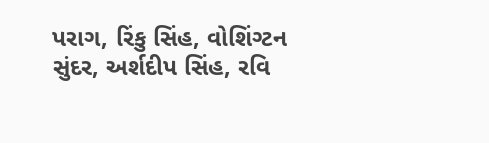પરાગ, રિંકુ સિંહ, વોશિંગ્ટન સુંદર, અર્શદીપ સિંહ, રવિ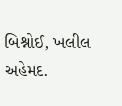બિશ્નોઈ, ખલીલ અહેમદ.